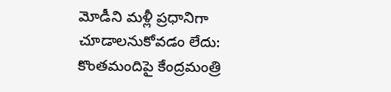మోడీని మళ్లీ ప్రధానిగా చూడాలనుకోవడం లేదు: కొంతమందిపై కేంద్రమంత్రి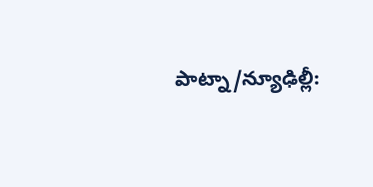పాట్నా/న్యూఢిల్లీ: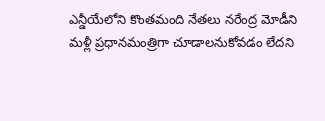ఎన్డీయేలోని కొంతమంది నేతలు నరేంద్ర మోడీని మళ్లీ ప్రధానమంత్రిగా చూడాలనుకోవడం లేదని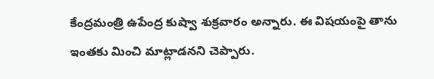కేంద్రమంత్రి ఉపేంద్ర కుష్వా శుక్రవారం అన్నారు. ఈ విషయంపై తాను ఇంతకు మించి మాట్లాడనని చెప్పారు.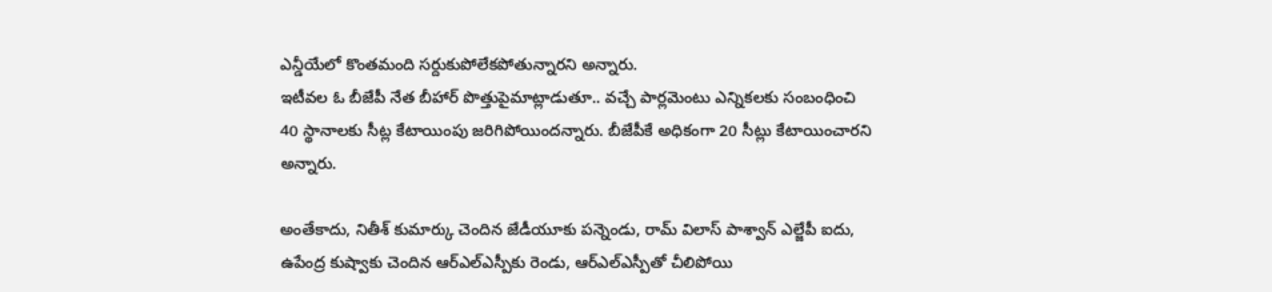ఎన్డీయేలో కొంతమంది సర్దుకుపోలేకపోతున్నారని అన్నారు.
ఇటీవల ఓ బీజేపీ నేత బీహార్ పొత్తుపైమాట్లాడుతూ.. వచ్చే పార్లమెంటు ఎన్నికలకు సంబంధించి 40 స్థానాలకు సీట్ల కేటాయింపు జరిగిపోయిందన్నారు. బీజేపీకే అధికంగా 20 సీట్లు కేటాయించారని అన్నారు.

అంతేకాదు, నితీశ్ కుమార్కు చెందిన జేడీయూకు పన్నెండు, రామ్ విలాస్ పాశ్వాన్ ఎల్జేపీ ఐదు, ఉపేంద్ర కుష్వాకు చెందిన ఆర్ఎల్ఎస్పీకు రెండు, ఆర్ఎల్ఎస్పీతో చీలిపోయి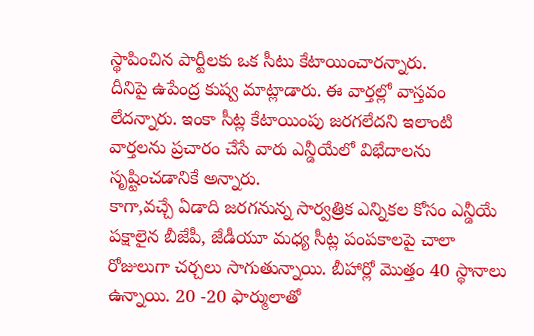స్థాపించిన పార్టీలకు ఒక సీటు కేటాయించారన్నారు.
దీనిపై ఉపేంద్ర కుష్వ మాట్లాడారు. ఈ వార్తల్లో వాస్తవం లేదన్నారు. ఇంకా సీట్ల కేటాయింపు జరగలేదని ఇలాంటి వార్తలను ప్రచారం చేసే వారు ఎన్డీయేలో విభేదాలను సృష్టించడానికే అన్నారు.
కాగా,వచ్చే ఏడాది జరగనున్న సార్వత్రిక ఎన్నికల కోసం ఎన్డీయే పక్షాలైన బీజేపీ, జేడీయూ మధ్య సీట్ల పంపకాలపై చాలా రోజులుగా చర్చలు సాగుతున్నాయి. బీహార్లో మొత్తం 40 స్థానాలు ఉన్నాయి. 20 -20 ఫార్ములాతో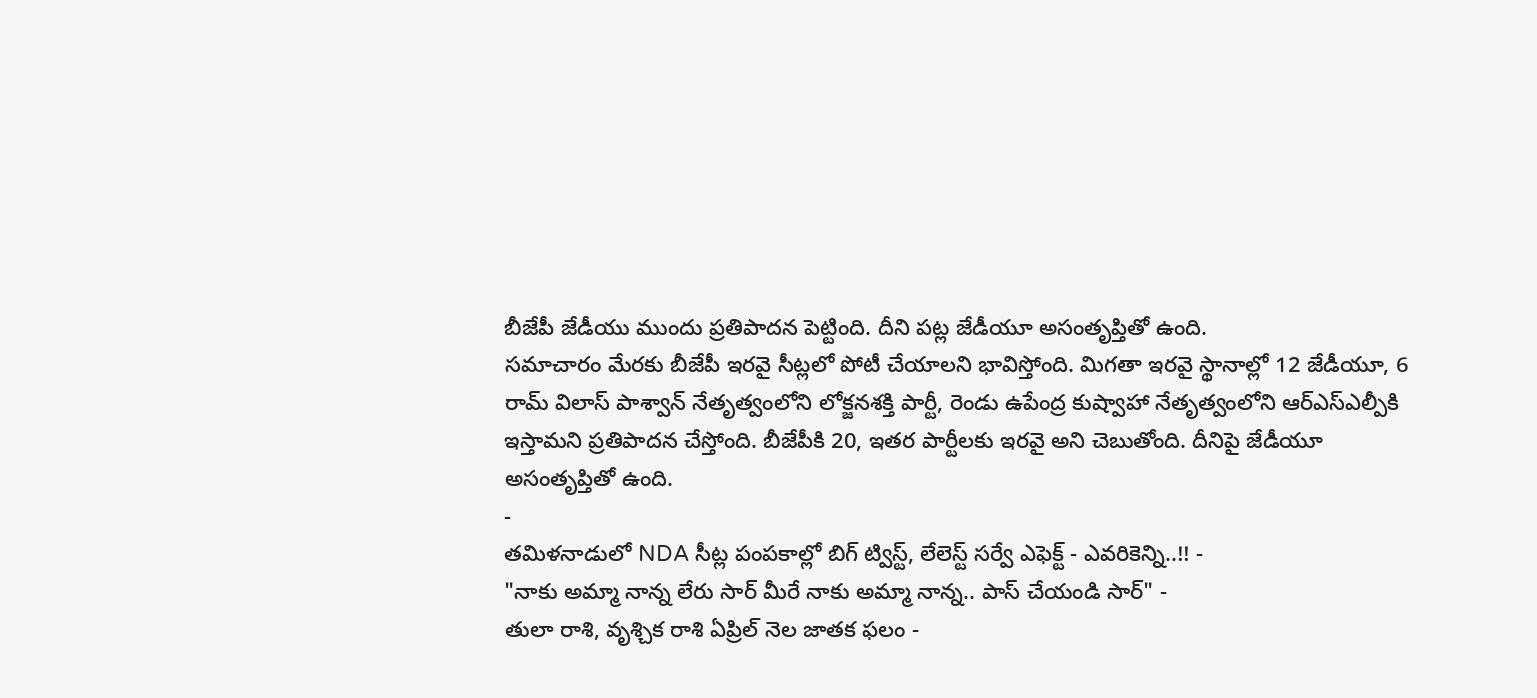బీజేపీ జేడీయు ముందు ప్రతిపాదన పెట్టింది. దీని పట్ల జేడీయూ అసంతృప్తితో ఉంది.
సమాచారం మేరకు బీజేపీ ఇరవై సీట్లలో పోటీ చేయాలని భావిస్తోంది. మిగతా ఇరవై స్థానాల్లో 12 జేడీయూ, 6 రామ్ విలాస్ పాశ్వాన్ నేతృత్వంలోని లోక్జనశక్తి పార్టీ, రెండు ఉపేంద్ర కుష్వాహా నేతృత్వంలోని ఆర్ఎస్ఎల్పీకి ఇస్తామని ప్రతిపాదన చేస్తోంది. బీజేపీకి 20, ఇతర పార్టీలకు ఇరవై అని చెబుతోంది. దీనిపై జేడీయూ అసంతృప్తితో ఉంది.
-
తమిళనాడులో NDA సీట్ల పంపకాల్లో బిగ్ ట్విస్ట్, లేలెస్ట్ సర్వే ఎఫెక్ట్ - ఎవరికెన్ని..!! -
"నాకు అమ్మా నాన్న లేరు సార్ మీరే నాకు అమ్మా నాన్న.. పాస్ చేయండి సార్" -
తులా రాశి, వృశ్చిక రాశి ఏప్రిల్ నెల జాతక ఫలం -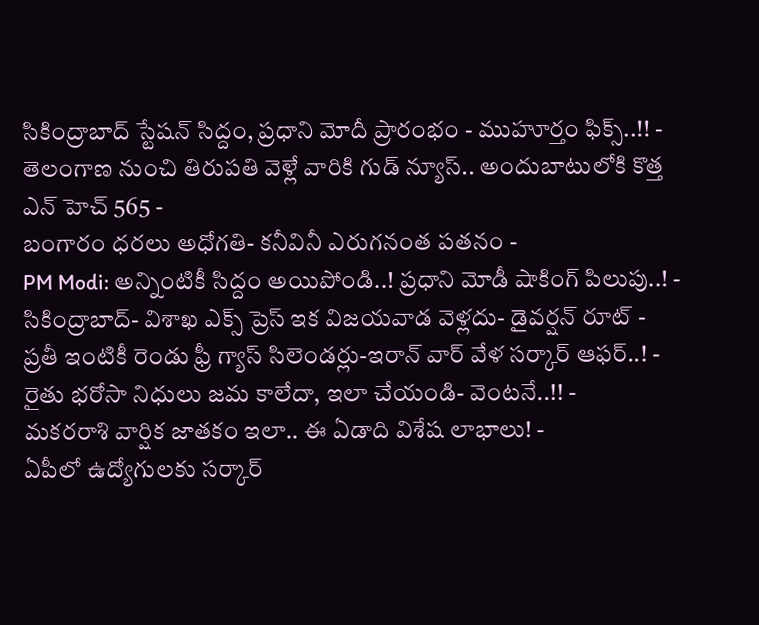సికింద్రాబాద్ స్టేషన్ సిద్దం, ప్రధాని మోదీ ప్రారంభం - ముహూర్తం ఫిక్స్..!! -
తెలంగాణ నుంచి తిరుపతి వెళ్లే వారికి గుడ్ న్యూస్.. అందుబాటులోకి కొత్త ఎన్ హెచ్ 565 -
బంగారం ధరలు అధోగతి- కనీవినీ ఎరుగనంత పతనం -
PM Modi: అన్నింటికీ సిద్దం అయిపోండి..! ప్రధాని మోడీ షాకింగ్ పిలుపు..! -
సికింద్రాబాద్- విశాఖ ఎక్స్ ప్రెస్ ఇక విజయవాడ వెళ్లదు- డైవర్షన్ రూట్ -
ప్రతీ ఇంటికీ రెండు ఫ్రీ గ్యాస్ సిలెండర్లు-ఇరాన్ వార్ వేళ సర్కార్ ఆఫర్..! -
రైతు భరోసా నిధులు జమ కాలేదా, ఇలా చేయండి- వెంటనే..!! -
మకరరాశి వార్షిక జాతకం ఇలా.. ఈ ఏడాది విశేష లాభాలు! -
ఏపీలో ఉద్యోగులకు సర్కార్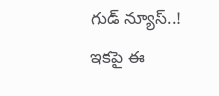గుడ్ న్యూస్..! ఇకపై ఈ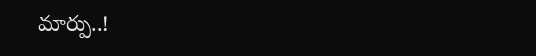మార్పు..!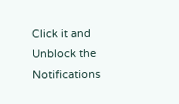Click it and Unblock the Notifications